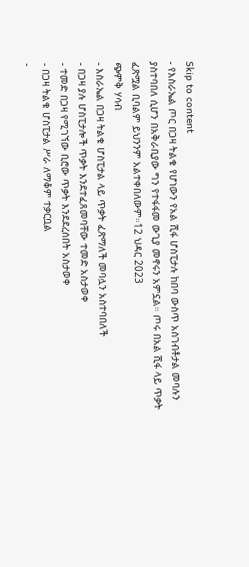Skip to content
- የእስራኤል ጦር በጋዛ ትልቁ የሆነውን የአል ሺፋ ሆስፒታሉ ከበባ ውስጥ አስገብቶታል መባሉን ያስተባበለ ሲሆን በአቅራቢያው ግን የተፋፋመ ውጊያ መኖሩን አምኗል። ጦሩ በአል ሺፋ ላይ ጥቃት ፈጽሟል ቢባልም ይህንንም አልተቀበለውም።12 ህዳር 2023
ጭምቅ ሃሳብ
- እስራኤል በጋዛ ትልቁ ሆስፒታል ላይ ጥቃት ፈጽማለች መባሏን አስተባበለች
- በጋዛ ያሉ ሆስፒታሎች ጥቃት እንደተፈጸመባቸው ተመድ አስታወቀ
- ተመድ በጋዛ የሚገኘው ቢሮው ጥቃት እንደደረሰበት አስታወቀ
- በጋዛ ትልቁ ሆስፒታል ሥራ ለማቆም ተቃርቧል
-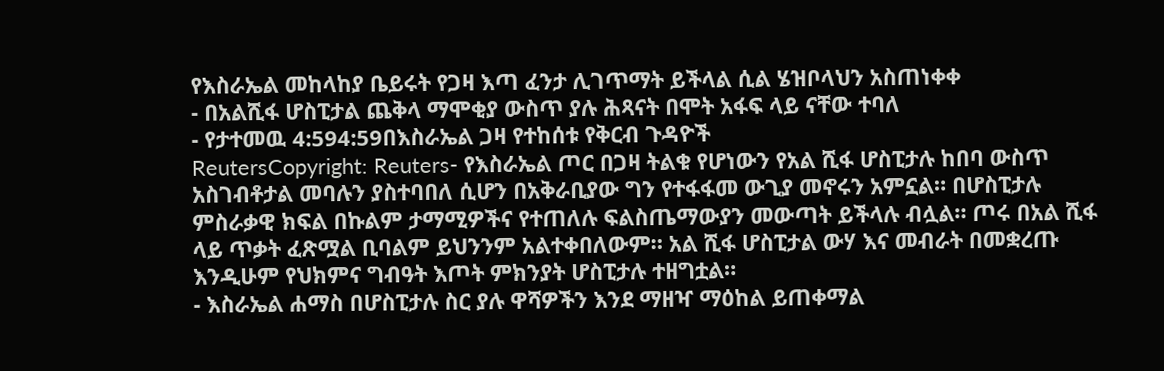የእስራኤል መከላከያ ቤይሩት የጋዛ እጣ ፈንታ ሊገጥማት ይችላል ሲል ሄዝቦላህን አስጠነቀቀ
- በአልሺፋ ሆስፒታል ጨቅላ ማሞቂያ ውስጥ ያሉ ሕጻናት በሞት አፋፍ ላይ ናቸው ተባለ
- የታተመዉ 4:594:59በእስራኤል ጋዛ የተከሰቱ የቅርብ ጉዳዮች
ReutersCopyright: Reuters- የእስራኤል ጦር በጋዛ ትልቁ የሆነውን የአል ሺፋ ሆስፒታሉ ከበባ ውስጥ አስገብቶታል መባሉን ያስተባበለ ሲሆን በአቅራቢያው ግን የተፋፋመ ውጊያ መኖሩን አምኗል። በሆስፒታሉ ምስራቃዊ ክፍል በኩልም ታማሚዎችና የተጠለሉ ፍልስጤማውያን መውጣት ይችላሉ ብሏል። ጦሩ በአል ሺፋ ላይ ጥቃት ፈጽሟል ቢባልም ይህንንም አልተቀበለውም። አል ሺፋ ሆስፒታል ውሃ እና መብራት በመቋረጡ እንዲሁም የህክምና ግብዓት እጦት ምክንያት ሆስፒታሉ ተዘግቷል።
- እስራኤል ሐማስ በሆስፒታሉ ስር ያሉ ዋሻዎችን እንደ ማዘዣ ማዕከል ይጠቀማል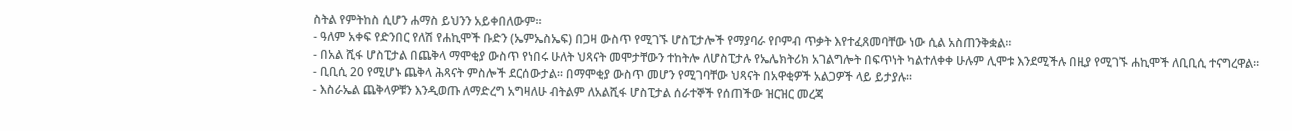ስትል የምትከስ ሲሆን ሐማስ ይህንን አይቀበለውም።
- ዓለም አቀፍ የድንበር የለሽ የሐኪሞች ቡድን (ኤምኤስኤፍ) በጋዛ ውስጥ የሚገኙ ሆስፒታሎች የማያባራ የቦምብ ጥቃት እየተፈጸመባቸው ነው ሲል አስጠንቅቋል።
- በአል ሺፋ ሆስፒታል በጨቅላ ማሞቂያ ውስጥ የነበሩ ሁለት ህጻናት መሞታቸውን ተከትሎ ለሆስፒታሉ የኤሌክትሪክ አገልግሎት በፍጥነት ካልተለቀቀ ሁሉም ሊሞቱ እንደሚችሉ በዚያ የሚገኙ ሐኪሞች ለቢቢሲ ተናግረዋል።
- ቢቢሲ 20 የሚሆኑ ጨቅላ ሕጻናት ምስሎች ደርሰውታል። በማሞቂያ ውስጥ መሆን የሚገባቸው ህጻናት በአዋቂዎች አልጋዎች ላይ ይታያሉ።
- እስራኤል ጨቅላዎቹን እንዲወጡ ለማድረግ አግዛለሁ ብትልም ለአልሺፋ ሆስፒታል ሰራተኞች የሰጠችው ዝርዝር መረጃ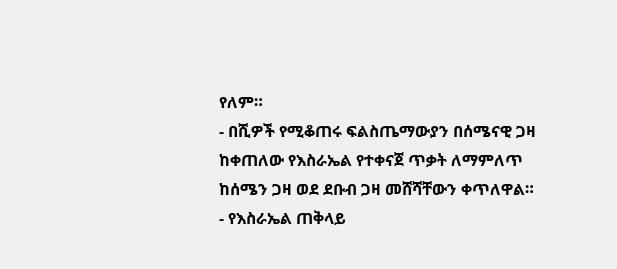የለም።
- በሺዎች የሚቆጠሩ ፍልስጤማውያን በሰሜናዊ ጋዛ ከቀጠለው የእስራኤል የተቀናጀ ጥቃት ለማምለጥ ከሰሜን ጋዛ ወደ ደቡብ ጋዛ መሸሻቸውን ቀጥለዋል።
- የእስራኤል ጠቅላይ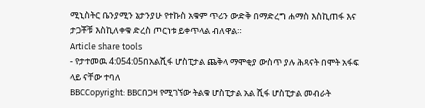ሚኒስትር ቤንያሚን ኔታንያሁ የተኩስ አቁም ጥሪን ውድቅ በማድረግ ሐማስ እስኪጠፋ እና ታጋቾቹ እስኪለቀቁ ድረስ ጦርነቱ ይቀጥላል ብለዋል።
Article share tools
- የታተመዉ 4:054:05በአልሺፋ ሆስፒታል ጨቅላ ማሞቂያ ውስጥ ያሉ ሕጻናት በሞት አፋፍ ላይ ናቸው ተባለ
BBCCopyright: BBCበጋዛ የሚገኘው ትልቁ ሆስፒታል አል ሺፋ ሆስፒታል መብራት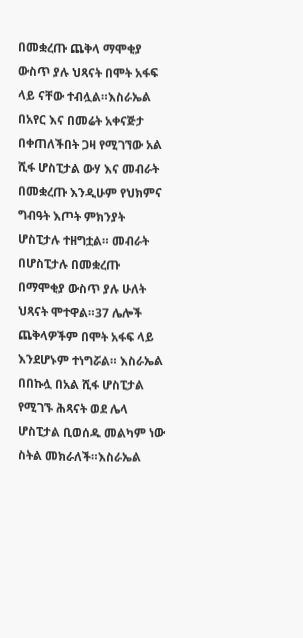በመቋረጡ ጨቅላ ማሞቂያ ውስጥ ያሉ ህጻናት በሞት አፋፍ ላይ ናቸው ተብሏል።እስራኤል በአየር እና በመሬት አቀናጅታ በቀጠለችበት ጋዛ የሚገኘው አል ሺፋ ሆስፒታል ውሃ እና መብራት በመቋረጡ እንዲሁም የህክምና ግብዓት እጦት ምክንያት ሆስፒታሉ ተዘግቷል። መብራት በሆስፒታሉ በመቋረጡ በማሞቂያ ውስጥ ያሉ ሁለት ህጻናት ሞተዋል።37 ሌሎች ጨቅላዎችም በሞት አፋፍ ላይ እንደሆኑም ተነግሯል። እስራኤል በበኩሏ በአል ሺፋ ሆስፒታል የሚገኙ ሕጻናት ወደ ሌላ ሆስፒታል ቢወሰዱ መልካም ነው ስትል መክራለች።እስራኤል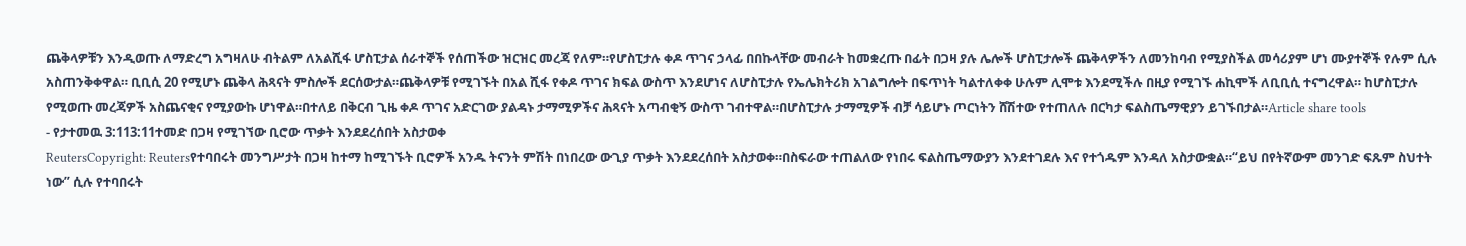ጨቅላዎቹን እንዲወጡ ለማድረግ አግዛለሁ ብትልም ለአልሺፋ ሆስፒታል ሰራተኞች የሰጠችው ዝርዝር መረጃ የለም።የሆስፒታሉ ቀዶ ጥገና ኃላፊ በበኩላቸው መብራት ከመቋረጡ በፊት በጋዛ ያሉ ሌሎች ሆስፒታሎች ጨቅላዎችን ለመንከባብ የሚያስችል መሳሪያም ሆነ ሙያተኞች የሉም ሲሉ አስጠንቅቀዋል። ቢቢሲ 20 የሚሆኑ ጨቅላ ሕጻናት ምስሎች ደርሰውታል።ጨቅላዎቹ የሚገኙት በአል ሺፋ የቀዶ ጥገና ክፍል ውስጥ እንደሆነና ለሆስፒታሉ የኤሌክትሪክ አገልግሎት በፍጥነት ካልተለቀቀ ሁሉም ሊሞቱ እንደሚችሉ በዚያ የሚገኙ ሐኪሞች ለቢቢሲ ተናግረዋል። ከሆስፒታሉ የሚወጡ መረጃዎች አስጨናቂና የሚያውኩ ሆነዋል።በተለይ በቅርብ ጊዜ ቀዶ ጥገና አድርገው ያልዳኑ ታማሚዎችና ሕጻናት አጣብቂኝ ውስጥ ገብተዋል።በሆስፒታሉ ታማሚዎች ብቻ ሳይሆኑ ጦርነትን ሸሽተው የተጠለሉ በርካታ ፍልስጤማዊያን ይገኙበታል።Article share tools
- የታተመዉ 3:113:11ተመድ በጋዛ የሚገኘው ቢሮው ጥቃት እንደደረሰበት አስታወቀ
ReutersCopyright: Reutersየተባበሩት መንግሥታት በጋዛ ከተማ ከሚገኙት ቢሮዎች አንዱ ትናንት ምሽት በነበረው ውጊያ ጥቃት እንደደረሰበት አስታወቀ።በስፍራው ተጠልለው የነበሩ ፍልስጤማውያን እንደተገደሉ እና የተጎዱም እንዳለ አስታውቋል።“ይህ በየትኛውም መንገድ ፍጹም ስህተት ነው” ሲሉ የተባበሩት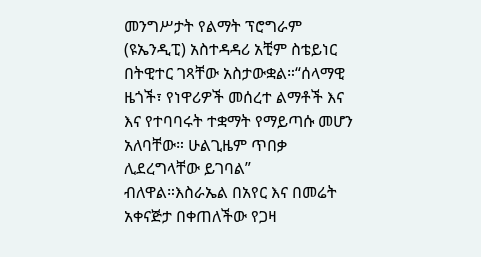መንግሥታት የልማት ፕሮግራም (ዩኤንዲፒ) አስተዳዳሪ አቺም ስቴይነር በትዊተር ገጻቸው አስታውቋል።“ሰላማዊ ዜጎች፣ የነዋሪዎች መሰረተ ልማቶች እና እና የተባባሩት ተቋማት የማይጣሱ መሆን አለባቸው። ሁልጊዜም ጥበቃ ሊደረግላቸው ይገባል” ብለዋል።እስራኤል በአየር እና በመሬት አቀናጅታ በቀጠለችው የጋዛ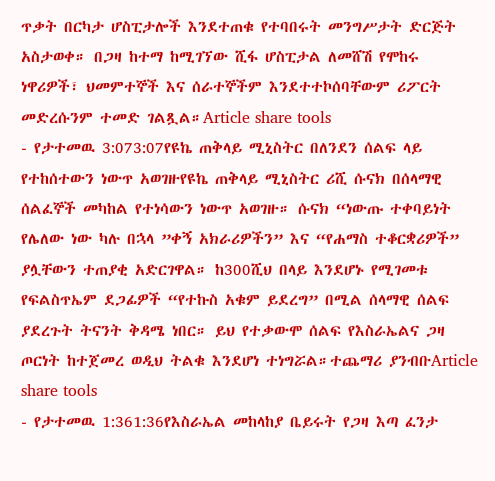ጥቃት በርካታ ሆስፒታሎች እንደተጠቁ የተባበሩት መንግሥታት ድርጅት አስታወቀ። በጋዛ ከተማ ከሚገኘው ሺፋ ሆስፒታል ለመሸሽ የሞከሩ ነዋሪዎች፣ ህመምተኞች እና ሰራተኞችም እንደተተኮሰባቸውም ሪፖርት መድረሱንም ተመድ ገልጿል።Article share tools
- የታተመዉ 3:073:07የዩኬ ጠቅላይ ሚኒስትር በለንደን ሰልፍ ላይ የተከሰተውን ነውጥ አወገዙየዩኬ ጠቅላይ ሚኒስትር ሪሺ ሱናክ በሰላማዊ ሰልፈኞች መካከል የተነሳውን ነውጥ አወገዙ። ሱናክ “ነውጡ ተቀባይነት የሌለው ነው ካሉ በኋላ ”ቀኝ አክራሪዎችን” እና “የሐማስ ተቆርቋሪዎች” ያሏቸውን ተጠያቂ አድርገዋል። ከ300ሺህ በላይ እንደሆኑ የሚገመቱ የፍልስጥኤም ደጋፊዎች “የተኩስ አቁም ይደረግ” በሚል ሰላማዊ ሰልፍ ያደረጉት ትናንት ቅዳሜ ነበር። ይህ የተቃውሞ ሰልፍ የእስራኤልና ጋዛ ጦርነት ከተጀመረ ወዲህ ትልቁ እንደሆነ ተነግሯል።ተጨማሪ ያንብቡArticle share tools
- የታተመዉ 1:361:36የእስራኤል መከላከያ ቤይሩት የጋዛ እጣ ፈንታ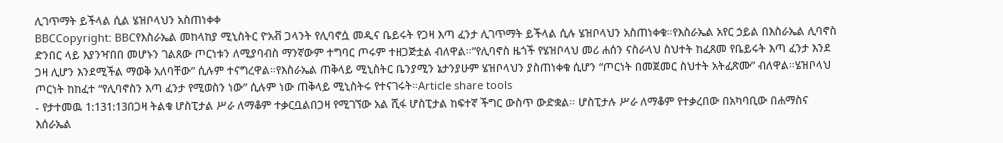ሊገጥማት ይችላል ሲል ሄዝቦላህን አስጠነቀቀ
BBCCopyright: BBCየእስራኤል መከላከያ ሚኒስትር ዮአቭ ጋላንት የሊባኖሷ መዲና ቤይሩት የጋዛ እጣ ፈንታ ሊገጥማት ይችላል ሲሉ ሄዝቦላህን አስጠነቀቁ።የእስራኤል አየር ኃይል በእስራኤል ሊባኖስ ድንበር ላይ እያንዣበበ መሆኑን ገልጸው ጦርነቱን ለሚያባብስ ማንኛውም ተግባር ጦሩም ተዘጋጅቷል ብለዋል።”የሊባኖስ ዜጎች የሄዝቦላህ መሪ ሐሰን ናስራላህ ስህተት ከፈጸመ የቤይሩት እጣ ፈንታ እንደ ጋዛ ሊሆን እንደሚችል ማወቅ አለባቸው” ሲሉም ተናግረዋል።የእስራኤል ጠቅላይ ሚኒስትር ቤንያሚን ኔታንያሁም ሄዝቦላህን ያስጠነቀቁ ሲሆን “ጦርነት በመጀመር ስህተት አትፈጽሙ” ብለዋል።ሄዝቦላህ ጦርነት ከከፈተ “የሊባኖስን እጣ ፈንታ የሚወስን ነው” ሲሉም ነው ጠቅላይ ሚኒስትሩ የተናገሩት።Article share tools
- የታተመዉ 1:131:13በጋዛ ትልቁ ሆስፒታል ሥራ ለማቆም ተቃርቧልበጋዛ የሚገኘው አል ሺፋ ሆስፒታል ከፍተኛ ችግር ውስጥ ውድቋል። ሆስፒታሉ ሥራ ለማቆም የተቃረበው በአካባቢው በሐማስና እሰራኤል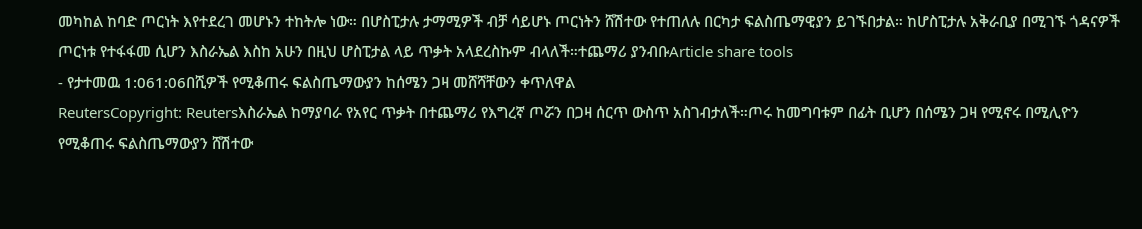መካከል ከባድ ጦርነት እየተደረገ መሆኑን ተከትሎ ነው። በሆስፒታሉ ታማሚዎች ብቻ ሳይሆኑ ጦርነትን ሸሽተው የተጠለሉ በርካታ ፍልስጤማዊያን ይገኙበታል። ከሆስፒታሉ አቅራቢያ በሚገኙ ጎዳናዎች ጦርነቱ የተፋፋመ ሲሆን እስራኤል እስከ አሁን በዚህ ሆስፒታል ላይ ጥቃት አላደረስኩም ብላለች።ተጨማሪ ያንብቡArticle share tools
- የታተመዉ 1:061:06በሺዎች የሚቆጠሩ ፍልስጤማውያን ከሰሜን ጋዛ መሸሻቸውን ቀጥለዋል
ReutersCopyright: Reutersእስራኤል ከማያባራ የአየር ጥቃት በተጨማሪ የእግረኛ ጦሯን በጋዛ ሰርጥ ውስጥ አስገብታለች።ጦሩ ከመግባቱም በፊት ቢሆን በሰሜን ጋዛ የሚኖሩ በሚሊዮን የሚቆጠሩ ፍልስጤማውያን ሸሽተው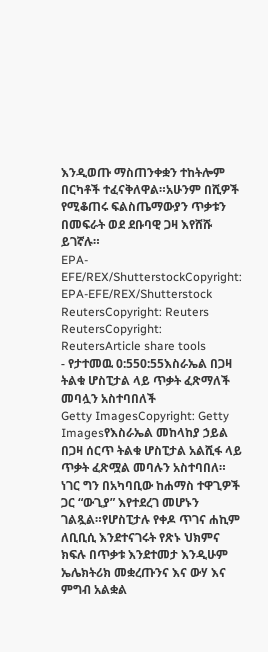እንዲወጡ ማስጠንቀቋን ተከትሎም በርካቶች ተፈናቅለዋል።አሁንም በሺዎች የሚቆጠሩ ፍልስጤማውያን ጥቃቱን በመፍራት ወደ ደቡባዊ ጋዛ እየሸሹ ይገኛሉ።
EPA-EFE/REX/ShutterstockCopyright: EPA-EFE/REX/Shutterstock
ReutersCopyright: Reuters
ReutersCopyright: ReutersArticle share tools
- የታተመዉ 0:550:55እስራኤል በጋዛ ትልቁ ሆስፒታል ላይ ጥቃት ፈጽማለች መባሏን አስተባበለች
Getty ImagesCopyright: Getty Imagesየእስራኤል መከላከያ ኃይል በጋዛ ሰርጥ ትልቁ ሆስፒታል አልሺፋ ላይ ጥቃት ፈጽሟል መባሉን አስተባበለ። ነገር ግን በአካባቢው ከሐማስ ተዋጊዎች ጋር “ውጊያ” እየተደረገ መሆኑን ገልጿል።የሆስፒታሉ የቀዶ ጥገና ሐኪም ለቢቢሲ እንደተናገሩት የጽኑ ህክምና ክፍሉ በጥቃቱ እንደተመታ እንዲሁም ኤሌክትሪክ መቋረጡንና እና ውሃ እና ምግብ አልቋል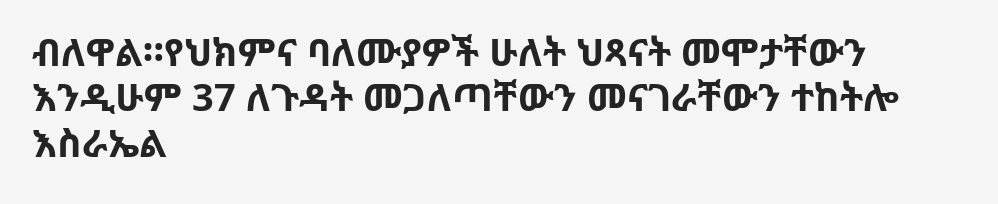ብለዋል።የህክምና ባለሙያዎች ሁለት ህጻናት መሞታቸውን እንዲሁም 37 ለጉዳት መጋለጣቸውን መናገራቸውን ተከትሎ እስራኤል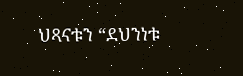ህጻናቱን “ደህንነቱ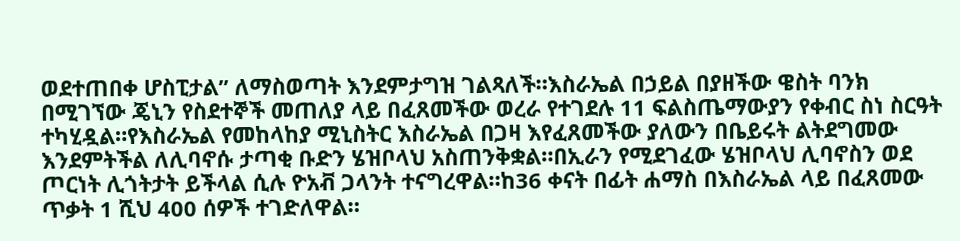ወደተጠበቀ ሆስፒታል” ለማስወጣት እንደምታግዝ ገልጻለች።እስራኤል በኃይል በያዘችው ዌስት ባንክ በሚገኘው ጄኒን የስደተኞች መጠለያ ላይ በፈጸመችው ወረራ የተገደሉ 11 ፍልስጤማውያን የቀብር ስነ ስርዓት ተካሂዷል።የእስራኤል የመከላከያ ሚኒስትር እስራኤል በጋዛ እየፈጸመችው ያለውን በቤይሩት ልትደግመው እንደምትችል ለሊባኖሱ ታጣቂ ቡድን ሄዝቦላህ አስጠንቅቋል።በኢራን የሚደገፈው ሄዝቦላህ ሊባኖስን ወደ ጦርነት ሊጎትታት ይችላል ሲሉ ዮአቭ ጋላንት ተናግረዋል።ከ36 ቀናት በፊት ሐማስ በእስራኤል ላይ በፈጸመው ጥቃት 1 ሺህ 400 ሰዎች ተገድለዋል።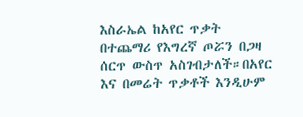እስራኤል ከአየር ጥቃት በተጨማሪ የእግረኛ ጦሯን በጋዛ ሰርጥ ውስጥ አስገብታለች።በአየር እና በመሬት ጥቃቶች እንዲሁም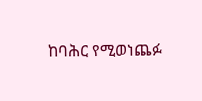ከባሕር የሚወነጨፉ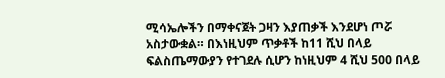ሚሳኤሎችን በማቀናጀት ጋዛን እያጠቃች እንደሆነ ጦሯ አስታውቋል። በእነዚህም ጥቃቶች ከ11 ሺህ በላይ ፍልስጤማውያን የተገደሉ ሲሆን ከነዚህም 4 ሺህ 500 በላይ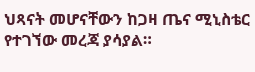ህጻናት መሆናቸውን ከጋዛ ጤና ሚኒስቴር የተገኘው መረጃ ያሳያል።